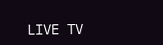LIVE TV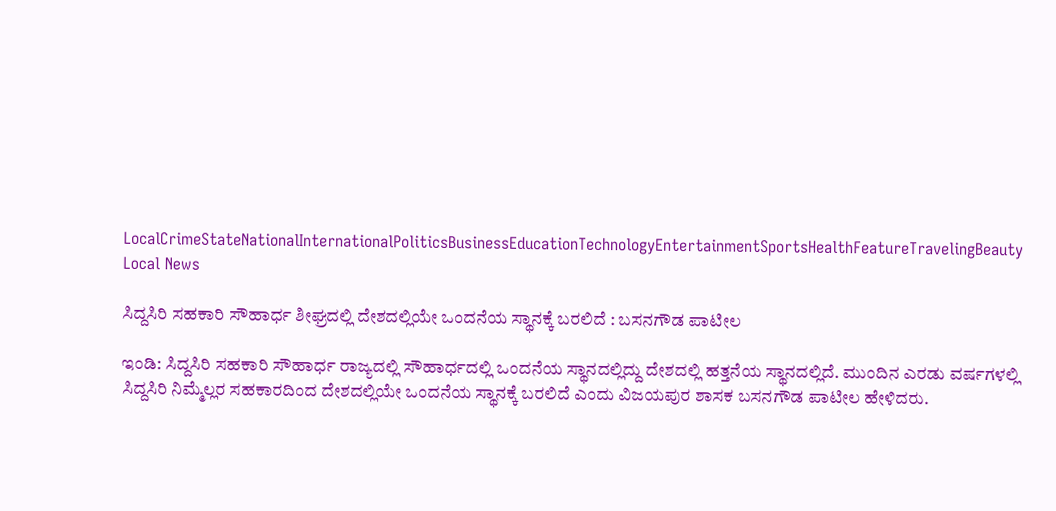LocalCrimeStateNationalInternationalPoliticsBusinessEducationTechnologyEntertainmentSportsHealthFeatureTravelingBeauty
Local News

ಸಿದ್ದಸಿರಿ ಸಹಕಾರಿ ಸೌಹಾರ್ಧ ಶೀಘ್ರದಲ್ಲಿ ದೇಶದಲ್ಲಿಯೇ ಒಂದನೆಯ ಸ್ಥಾನಕ್ಕೆ ಬರಲಿದೆ : ಬಸನಗೌಡ ಪಾಟೀಲ

ಇಂಡಿ: ಸಿದ್ದಸಿರಿ ಸಹಕಾರಿ ಸೌಹಾರ್ಧ ರಾಜ್ಯದಲ್ಲಿ ಸೌಹಾರ್ಧದಲ್ಲಿ ಒಂದನೆಯ ಸ್ಥಾನದಲ್ಲಿದ್ದು ದೇಶದಲ್ಲಿ ಹತ್ತನೆಯ ಸ್ಥಾನದಲ್ಲಿದೆ. ಮುಂದಿನ ಎರಡು ವರ್ಷಗಳಲ್ಲಿ ಸಿದ್ದಸಿರಿ ನಿಮ್ಮೆಲ್ಲರ ಸಹಕಾರದಿಂದ ದೇಶದಲ್ಲಿಯೇ ಒಂದನೆಯ ಸ್ಥಾನಕ್ಕೆ ಬರಲಿದೆ ಎಂದು ವಿಜಯಪುರ ಶಾಸಕ ಬಸನಗೌಡ ಪಾಟೀಲ ಹೇಳಿದರು.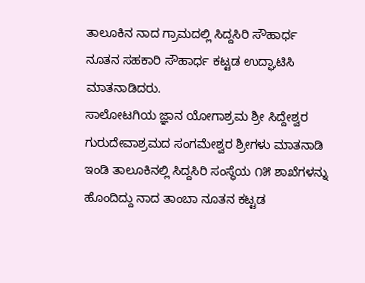ತಾಲೂಕಿನ ನಾದ ಗ್ರಾಮದಲ್ಲಿ ಸಿದ್ದಸಿರಿ ಸೌಹಾರ್ಧ ನೂತನ ಸಹಕಾರಿ ಸೌಹಾರ್ಧ ಕಟ್ಟಡ ಉದ್ಘಾಟಿಸಿ ಮಾತನಾಡಿದರು.
ಸಾಲೋಟಗಿಯ ಜ್ಞಾನ ಯೋಗಾಶ್ರಮ ಶ್ರೀ ಸಿದ್ದೇಶ್ವರ ಗುರುದೇವಾಶ್ರಮದ ಸಂಗಮೇಶ್ವರ ಶ್ರೀಗಳು ಮಾತನಾಡಿ ಇಂಡಿ ತಾಲೂಕಿನಲ್ಲಿ ಸಿದ್ದಸಿರಿ ಸಂಸ್ಥೆಯ ೧೫ ಶಾಖೆಗಳನ್ನು ಹೊಂದಿದ್ದು ನಾದ ತಾಂಬಾ ನೂತನ ಕಟ್ಟಡ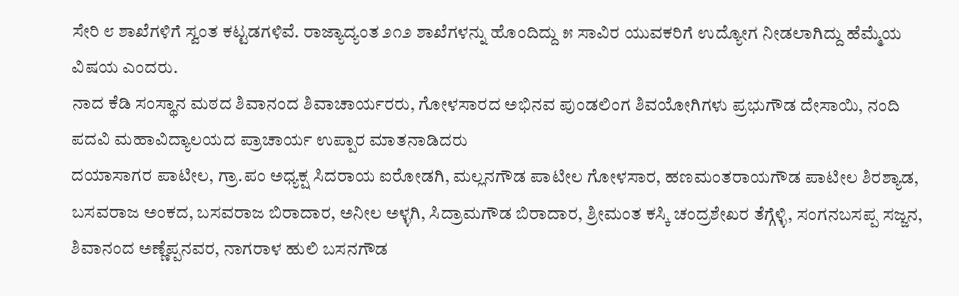ಸೇರಿ ೮ ಶಾಖೆಗಳಿಗೆ ಸ್ವಂತ ಕಟ್ಟಡಗಳಿವೆ. ರಾಜ್ಯಾದ್ಯಂತ ೨೧೨ ಶಾಖೆಗಳನ್ನು ಹೊಂದಿದ್ದು ೫ ಸಾವಿರ ಯುವಕರಿಗೆ ಉದ್ಯೋಗ ನೀಡಲಾಗಿದ್ದು ಹೆಮ್ಮೆಯ ವಿಷಯ ಎಂದರು.
ನಾದ ಕೆಡಿ ಸಂಸ್ಥಾನ ಮಠದ ಶಿವಾನಂದ ಶಿವಾಚಾರ್ಯರರು, ಗೋಳಸಾರದ ಅಭಿನವ ಪುಂಡಲಿಂಗ ಶಿವಯೋಗಿಗಳು ಪ್ರಭುಗೌಡ ದೇಸಾಯಿ, ನಂದಿ ಪದವಿ ಮಹಾವಿದ್ಯಾಲಯದ ಪ್ರಾಚಾರ್ಯ ಉಪ್ಪಾರ ಮಾತನಾಡಿದರು
ದಯಾಸಾಗರ ಪಾಟೀಲ, ಗ್ರಾ.ಪಂ ಅಧ್ಯಕ್ಷ ಸಿದರಾಯ ಐರೋಡಗಿ, ಮಲ್ಲನಗೌಡ ಪಾಟೀಲ ಗೋಳಸಾರ, ಹಣಮಂತರಾಯಗೌಡ ಪಾಟೀಲ ಶಿರಶ್ಯಾಡ, ಬಸವರಾಜ ಅಂಕದ, ಬಸವರಾಜ ಬಿರಾದಾರ, ಅನೀಲ ಅಳ್ಳಗಿ, ಸಿದ್ರಾಮಗೌಡ ಬಿರಾದಾರ, ಶ್ರೀಮಂತ ಕಸ್ಕಿ ಚಂದ್ರಶೇಖರ ತೆಗ್ಗೆಳ್ಳಿ, ಸಂಗನಬಸಪ್ಪ ಸಜ್ಜನ, ಶಿವಾನಂದ ಅಣ್ಣೆಪ್ಪನವರ, ನಾಗರಾಳ ಹುಲಿ ಬಸನಗೌಡ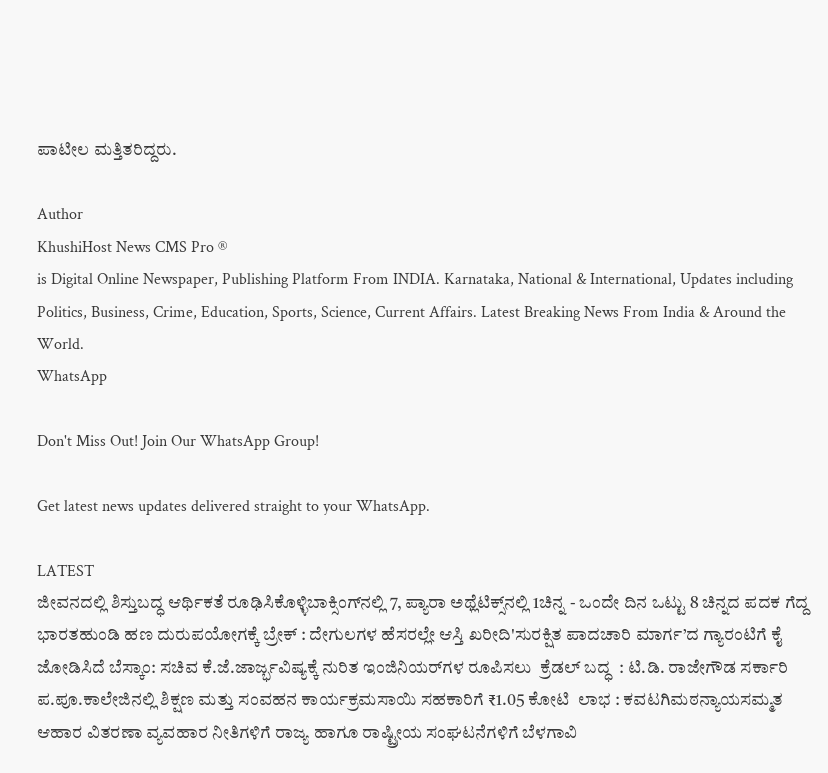ಪಾಟೀಲ ಮತ್ತಿತರಿದ್ದರು.

Author
KhushiHost News CMS Pro ®
is Digital Online Newspaper, Publishing Platform From INDIA. Karnataka, National & International, Updates including Politics, Business, Crime, Education, Sports, Science, Current Affairs. Latest Breaking News From India & Around the World.
WhatsApp

Don't Miss Out! Join Our WhatsApp Group!

Get latest news updates delivered straight to your WhatsApp.

LATEST
ಜೀವನದಲ್ಲಿ ಶಿಸ್ತುಬದ್ಧ ಆರ್ಥಿಕತೆ ರೂಢಿಸಿಕೊಳ್ಳಿಬಾಕ್ಸಿಂಗ್‌ನಲ್ಲಿ 7, ಪ್ಯಾರಾ ಅಥ್ಲೆಟಿಕ್ಸ್‌ನಲ್ಲಿ 1ಚಿನ್ನ - ಒಂದೇ ದಿನ ಒಟ್ಟು 8 ಚಿನ್ನದ ಪದಕ ಗೆದ್ದ ಭಾರತಹುಂಡಿ ಹಣ ದುರುಪಯೋಗಕ್ಕೆ ಬ್ರೇಕ್ : ದೇಗುಲಗಳ ಹೆಸರಲ್ಲೇ ಆಸ್ತಿ ಖರೀದಿ'ಸುರಕ್ಷಿತ ಪಾದಚಾರಿ ಮಾರ್ಗ’ದ ಗ್ಯಾರಂಟಿಗೆ ಕೈ ಜೋಡಿಸಿದೆ ಬೆಸ್ಕಾಂ: ಸಚಿವ ಕೆ.ಜೆ.ಜಾರ್ಜ್ಭವಿಷ್ಯಕ್ಕೆ ನುರಿತ ಇಂಜಿನಿಯರ್‌ಗಳ ರೂಪಿಸಲು  ಕ್ರೆಡಲ್‌ ಬದ್ಧ  : ಟಿ.ಡಿ. ರಾಜೇಗೌಡ ಸರ್ಕಾರಿ ಪ.ಪೂ.ಕಾಲೇಜಿನಲ್ಲಿ ಶಿಕ್ಷಣ ಮತ್ತು ಸಂವಹನ ಕಾರ್ಯಕ್ರಮಸಾಯಿ ಸಹಕಾರಿಗೆ ₹1.05 ಕೋಟಿ  ಲಾಭ : ಕವಟಗಿಮಠನ್ಯಾಯಸಮ್ಮತ ಆಹಾರ ವಿತರಣಾ ವ್ಯವಹಾರ ನೀತಿಗಳಿಗೆ ರಾಜ್ಯ ಹಾಗೂ ರಾಷ್ಟ್ರೀಯ ಸಂಘಟನೆಗಳಿಗೆ ಬೆಳಗಾವಿ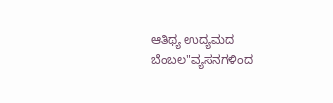ಆತಿಥ್ಯ ಉದ್ಯಮದ ಬೆಂಬಲ"ವ್ಯಸನಗಳಿಂದ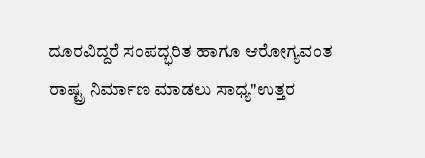ದೂರವಿದ್ದರೆ ಸಂಪದ್ಭರಿತ ಹಾಗೂ ಆರೋಗ್ಯವಂತ ರಾಷ್ಟ್ರ ನಿರ್ಮಾಣ ಮಾಡಲು ಸಾಧ್ಯ"ಉತ್ತರ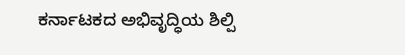ಕರ್ನಾಟಕದ ಅಭಿವೃದ್ಧಿಯ ಶಿಲ್ಪಿ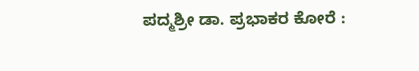ಪದ್ಮಶ್ರೀ ಡಾ. ಪ್ರಭಾಕರ ಕೋರೆ :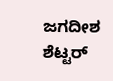ಜಗದೀಶ ಶೆಟ್ಟರ್